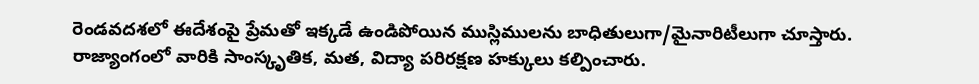రెండవదశలో ఈదేశంపై ప్రేమతో ఇక్కడే ఉండిపోయిన ముస్లిములను బాధితులుగా/మైనారిటీలుగా చూస్తారు. రాజ్యాంగంలో వారికి సాంస్కృతిక, మత, విద్యా పరిరక్షణ హక్కులు కల్పించారు.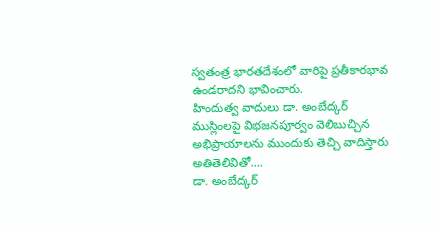స్వతంత్ర భారతదేశంలో వారిపై ప్రతీకారభావ ఉండరాదని భావించారు.
హిందుత్వ వాదులు డా. అంబేద్కర్ ముస్లింలపై విభజనపూర్వం వెలిబుచ్చిన అభిప్రాయాలను ముందుకు తెచ్చి వాదిస్తారు అతితెలివితో....
డా. అంబేద్కర్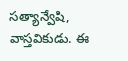సత్యాన్వేషి, వాస్తవికుడు. ఈ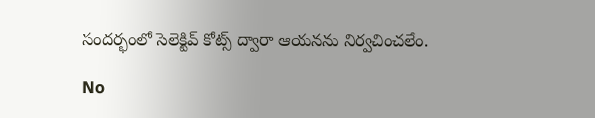సందర్భంలో సెలెక్టివ్ కోట్స్ ద్వారా ఆయనను నిర్వచించలేం.

No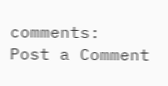comments:
Post a Comment